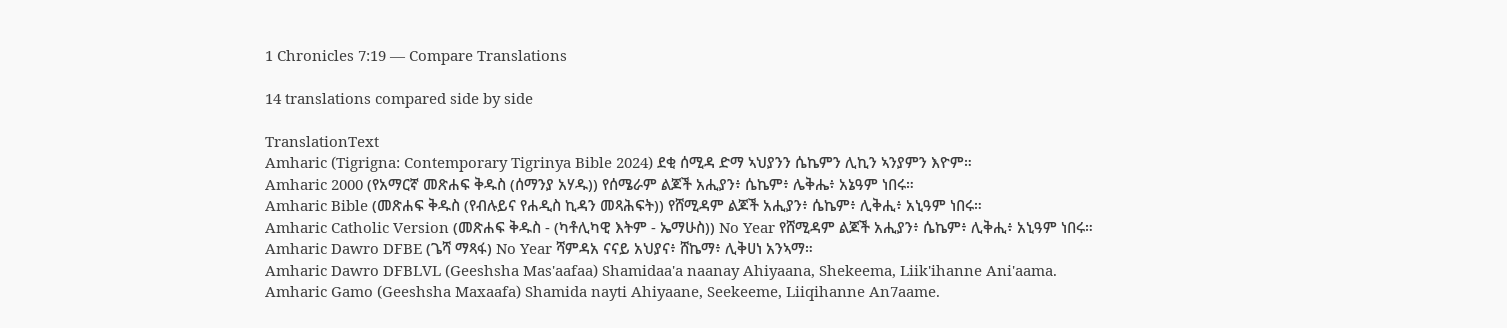1 Chronicles 7:19 — Compare Translations

14 translations compared side by side

TranslationText
Amharic (Tigrigna: Contemporary Tigrinya Bible 2024) ደቂ ሰሚዳ ድማ ኣህያንን ሴኬምን ሊኪን ኣንያምን እዮም።
Amharic 2000 (የአማርኛ መጽሐፍ ቅዱስ (ሰማንያ አሃዱ)) የሰሜራም ልጆች አሒያን፥ ሴኬም፥ ሌቅሔ፥ አኔዓም ነበሩ።
Amharic Bible (መጽሐፍ ቅዱስ (የብሉይና የሐዲስ ኪዳን መጻሕፍት)) የሸሚዳም ልጆች አሒያን፥ ሴኬም፥ ሊቅሒ፥ አኒዓም ነበሩ።
Amharic Catholic Version (መጽሐፍ ቅዱስ - (ካቶሊካዊ እትም - ኤማሁስ)) No Year የሸሚዳም ልጆች አሒያን፥ ሴኬም፥ ሊቅሒ፥ አኒዓም ነበሩ።
Amharic Dawro DFBE (ጌሻ ማጻፋ) No Year ሻምዳአ ናናይ አህያና፥ ሸኬማ፥ ሊቅሀነ አንኣማ።
Amharic Dawro DFBLVL (Geeshsha Mas'aafaa) Shamidaa'a naanay Ahiyaana, Shekeema, Liik'ihanne Ani'aama.
Amharic Gamo (Geeshsha Maxaafa) Shamida nayti Ahiyaane, Seekeeme, Liiqihanne An7aame.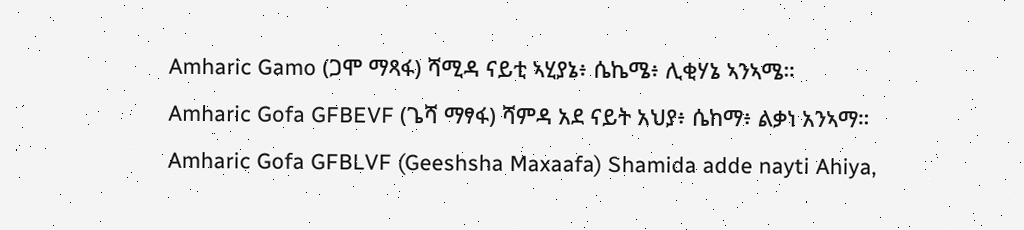Amharic Gamo (ጋሞ ማጻፋ) ሻሚዳ ናይቲ ኣሂያኔ፥ ሴኬሜ፥ ሊቂሃኔ ኣንኣሜ።
Amharic Gofa GFBEVF (ጌሻ ማፃፋ) ሻምዳ አደ ናይት አህያ፥ ሴከማ፥ ልቃነ አንኣማ።
Amharic Gofa GFBLVF (Geeshsha Maxaafa) Shamida adde nayti Ahiya,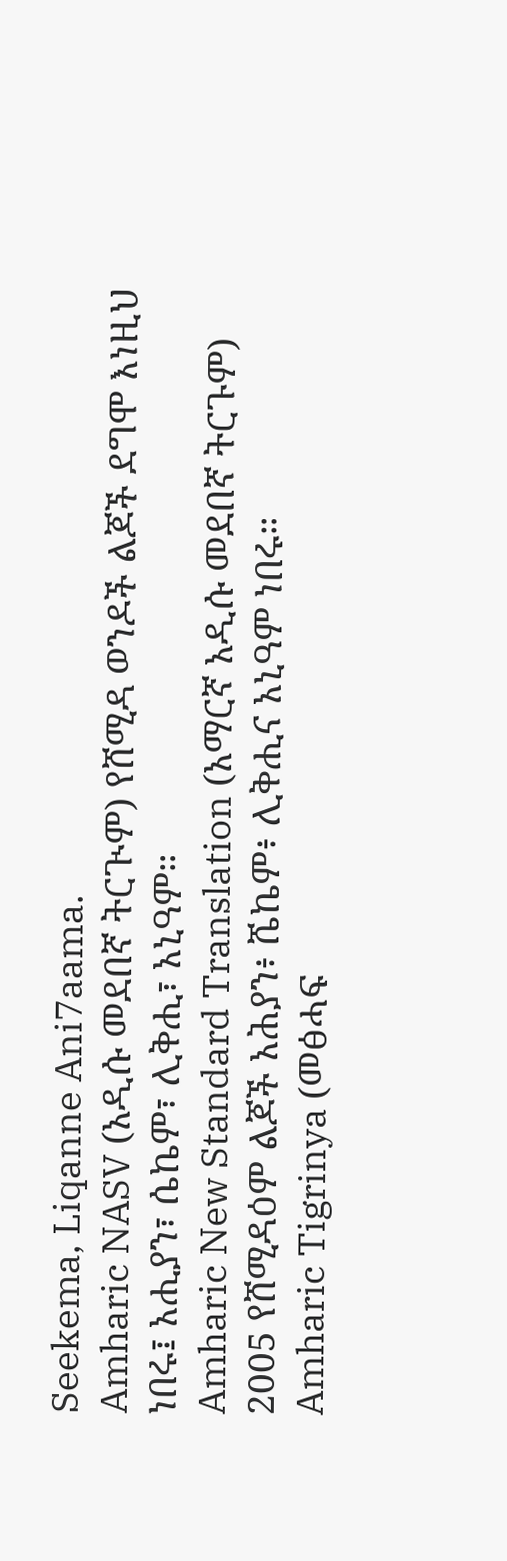Seekema, Liqanne Ani7aama.
Amharic NASV (አዲሱ መደበኛ ትርጒም) የሸሚዳ ወንዶች ልጆች ደግሞ እነዚህ ነበሩ፤ አሒያን፣ ሴኬም፣ ሊቅሒ፣ አኒዓም።
Amharic New Standard Translation (አማርኛ አዲሱ መደበኛ ትርጉም) 2005 የሸሚዳዕም ልጆች አሕያን፥ ሼኬም፥ ሊቅሒና አኒዓም ነበሩ።
Amharic Tigrinya (መፅሓፍ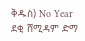ቅዱስ) No Year ደቂ ሸሚዳም ድማ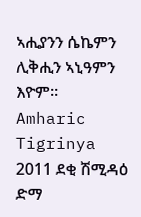ኣሒያንን ሴኬምን ሊቅሒን ኣኒዓምን እዮም።
Amharic Tigrinya 2011 ደቂ ሽሚዳዕ ድማ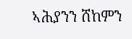ኣሕያንን ሸከምን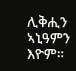ሊቅሒን ኣኒዓምን እዮም።